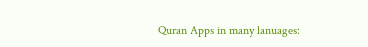Quran Apps in many lanuages: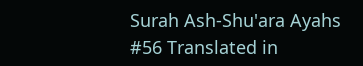Surah Ash-Shu'ara Ayahs #56 Translated in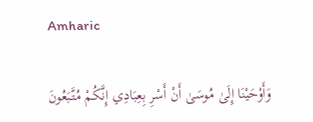Amharic

وَأَوْحَيْنَا إِلَىٰ مُوسَىٰ أَنْ أَسْرِ بِعِبَادِي إِنَّكُمْ مُتَّبَعُونَ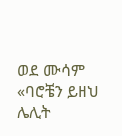ወደ ሙሳም «ባሮቼን ይዘህ ሌሊት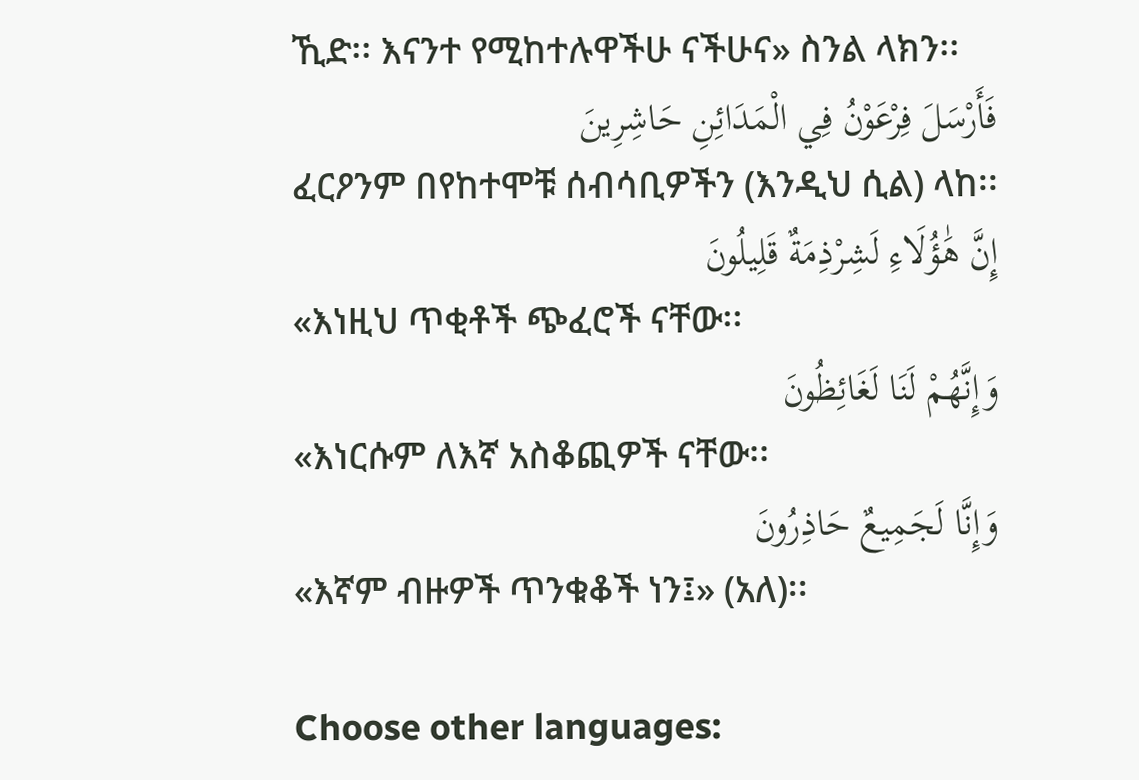ኺድ፡፡ እናንተ የሚከተሉዋችሁ ናችሁና» ስንል ላክን፡፡
فَأَرْسَلَ فِرْعَوْنُ فِي الْمَدَائِنِ حَاشِرِينَ
ፈርዖንም በየከተሞቹ ሰብሳቢዎችን (እንዲህ ሲል) ላከ፡፡
إِنَّ هَٰؤُلَاءِ لَشِرْذِمَةٌ قَلِيلُونَ
«እነዚህ ጥቂቶች ጭፈሮች ናቸው፡፡
وَإِنَّهُمْ لَنَا لَغَائِظُونَ
«እነርሱም ለእኛ አስቆጪዎች ናቸው፡፡
وَإِنَّا لَجَمِيعٌ حَاذِرُونَ
«እኛም ብዙዎች ጥንቁቆች ነን፤» (አለ)፡፡

Choose other languages: